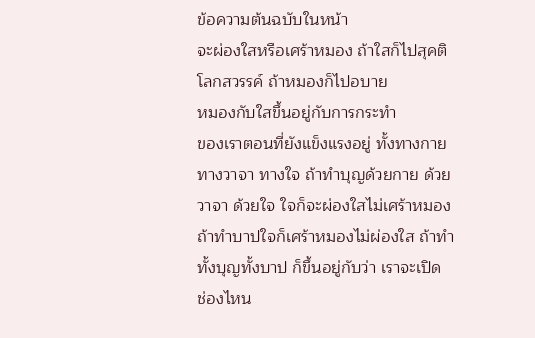ข้อความต้นฉบับในหน้า
จะผ่องใสหรือเศร้าหมอง ถ้าใสก็ไปสุคติ
โลกสวรรค์ ถ้าหมองก็ไปอบาย
หมองกับใสขึ้นอยู่กับการกระทำ
ของเราตอนที่ยังแข็งแรงอยู่ ทั้งทางกาย
ทางวาจา ทางใจ ถ้าทำบุญด้วยกาย ด้วย
วาจา ด้วยใจ ใจก็จะผ่องใสไม่เศร้าหมอง
ถ้าทำบาปใจก็เศร้าหมองไม่ผ่องใส ถ้าทำ
ทั้งบุญทั้งบาป ก็ขึ้นอยู่กับว่า เราจะเปิด
ช่องไหน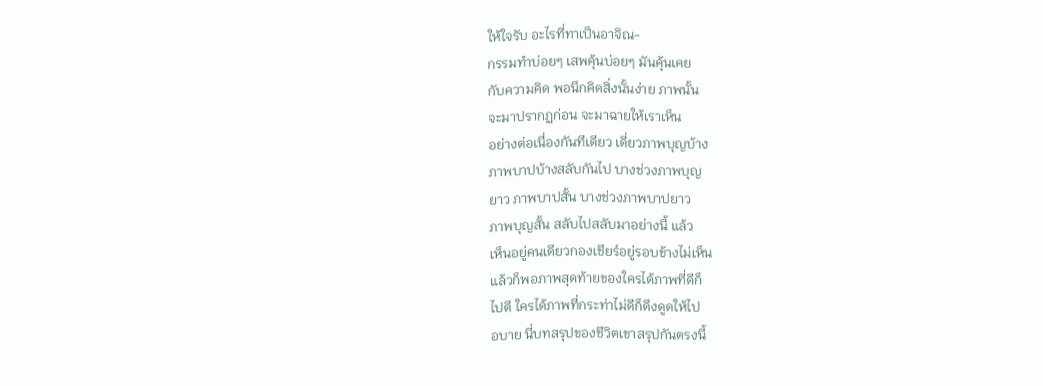ให้ใจรับ อะไรที่ทาเป็นอาจิณ-
กรรมทำบ่อยๆ เสพคุ้นบ่อยๆ มันคุ้นเคย
กับความคิด พอนึกคิดสิ่งนั้นง่าย ภาพนั้น
จะมาปรากฏก่อน จะมาฉายให้เราเห็น
อย่างต่อเนื่องกันทีเดียว เดี่ยวภาพบุญบ้าง
ภาพบาปบ้างสลับกันไป บางช่วงภาพบุญ
ยาว ภาพบาปสั้น บางช่วงภาพบาปยาว
ภาพบุญสั้น สลับไปสลับมาอย่างนี้ แล้ว
เห็นอยู่คนเดียวกองเชียร์อยู่รอบข้างไม่เห็น
แล้วก็พอภาพสุดท้ายของใครได้ภาพที่ดีก็
ไปตี ใครได้ภาพที่กระท่าไม่ดีก็ดึงดูดให้ไป
อบาย นี่บทสรุปของชีวิตเขาสรุปกันตรงนี้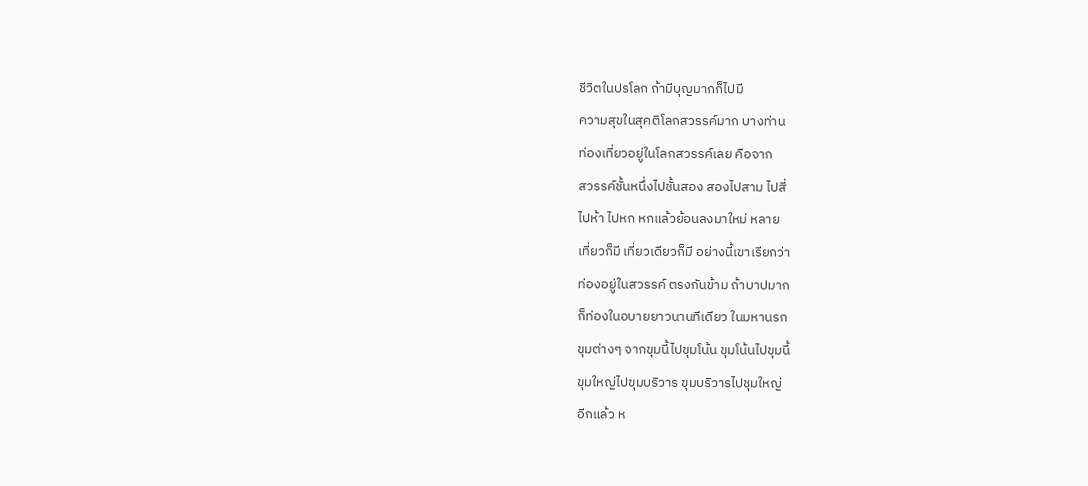ชีวิตในปรโลก ถ้ามีบุญมากก็ไปมี
ความสุขในสุคติโลกสวรรค์มาก บางท่าน
ท่องเที่ยวอยู่ในโลกสวรรค์เลย คือจาก
สวรรค์ชั้นหนึ่งไปชั้นสอง สองไปสาม ไปสี่
ไปห้า ไปหก หกแล้วย้อนลงมาใหม่ หลาย
เที่ยวก็มี เที่ยวเดียวก็มี อย่างนี้เขาเรียกว่า
ท่องอยู่ในสวรรค์ ตรงกันข้าม ถ้าบาปมาก
ก็ท่องในอบายยาวนานทีเดียว ในมหานรก
ขุมต่างๆ จากขุมนี้ไปขุมโน้น ขุมโน้นไปขุมนี้
ขุมใหญ่ไปขุมบริวาร ขุมบริวารไปชุมใหญ่
อีกแล้ว ห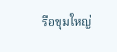รือขุมใหญ่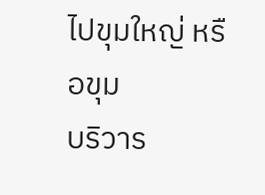ไปขุมใหญ่ หรือขุม
บริวาร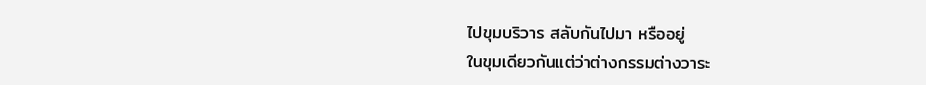ไปขุมบริวาร สลับกันไปมา หรืออยู่
ในขุมเดียวกันแต่ว่าต่างกรรมต่างวาระ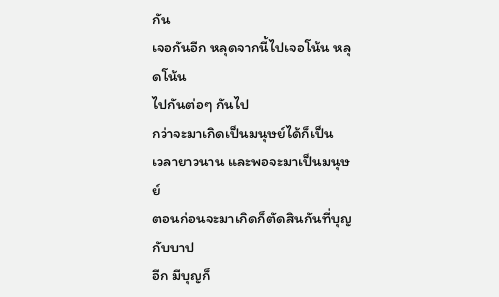กัน
เจอกันอีก หลุดจากนี้ไปเจอโน้น หลุดโน้น
ไปกันต่อๆ กันไป
กว่าจะมาเกิดเป็นมนุษย์ได้ก็เป็น
เวลายาวนาน และพอจะมาเป็นมนุษย์
ตอนก่อนจะมาเกิดก็ตัดสินกันที่บุญกับบาป
อีก มีบุญก็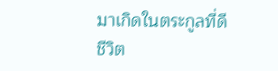มาเกิดในตระกูลที่ดี ชีวิต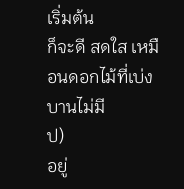เริ่มต้น
ก็จะดี สดใส เหมือนดอกไม้ที่เบ่งบานไม่มี
ป)
อยู่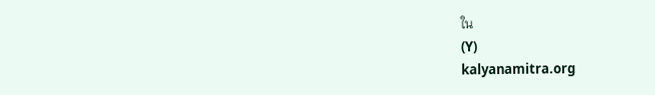ใน
(Y)
kalyanamitra.org